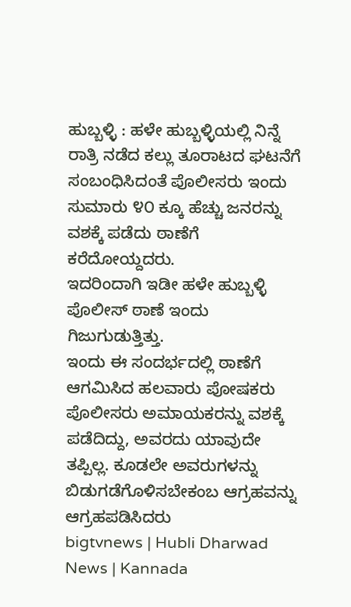ಹುಬ್ಬಳ್ಳಿ : ಹಳೇ ಹುಬ್ಬಳ್ಳಿಯಲ್ಲಿ ನಿನ್ನೆ ರಾತ್ರಿ ನಡೆದ ಕಲ್ಲು ತೂರಾಟದ ಘಟನೆಗೆ ಸಂಬಂಧಿಸಿದಂತೆ ಪೊಲೀಸರು ಇಂದು ಸುಮಾರು ೪೦ ಕ್ಕೂ ಹೆಚ್ಚು ಜನರನ್ನು ವಶಕ್ಕೆ ಪಡೆದು ಠಾಣೆಗೆ ಕರೆದೋಯ್ದದರು.
ಇದರಿಂದಾಗಿ ಇಡೀ ಹಳೇ ಹುಬ್ಬಳ್ಳಿ ಪೊಲೀಸ್ ಠಾಣೆ ಇಂದು ಗಿಜುಗುಡುತ್ತಿತ್ತು.
ಇಂದು ಈ ಸಂದರ್ಭದಲ್ಲಿ ಠಾಣೆಗೆ ಆಗಮಿಸಿದ ಹಲವಾರು ಪೋಷಕರು ಪೊಲೀಸರು ಅಮಾಯಕರನ್ನು ವಶಕ್ಕೆ ಪಡೆದಿದ್ದು, ಅವರದು ಯಾವುದೇ ತಪ್ಪಿಲ್ಲ. ಕೂಡಲೇ ಅವರುಗಳನ್ನು ಬಿಡುಗಡೆಗೊಳಿಸಬೇಕಂಬ ಆಗ್ರಹವನ್ನು ಆಗ್ರಹಪಡಿಸಿದರು
bigtvnews | Hubli Dharwad News | Kannada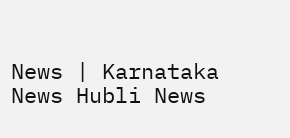News | Karnataka News Hubli News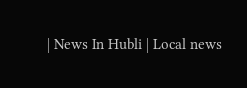| News In Hubli | Local news